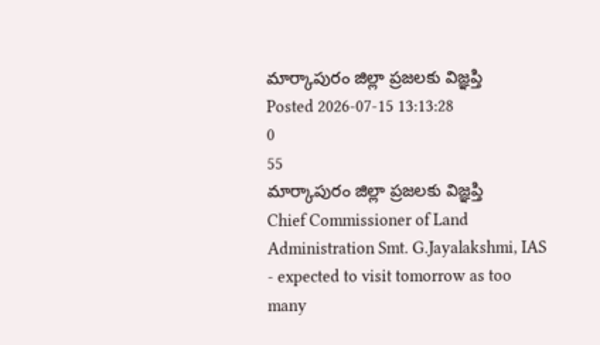మార్కాపురం జిల్లా ప్రజలకు విజ్ఞప్తి
Posted 2026-07-15 13:13:28
0
55
మార్కాపురం జిల్లా ప్రజలకు విజ్ఞప్తి
Chief Commissioner of Land Administration Smt. G.Jayalakshmi, IAS - expected to visit tomorrow as too many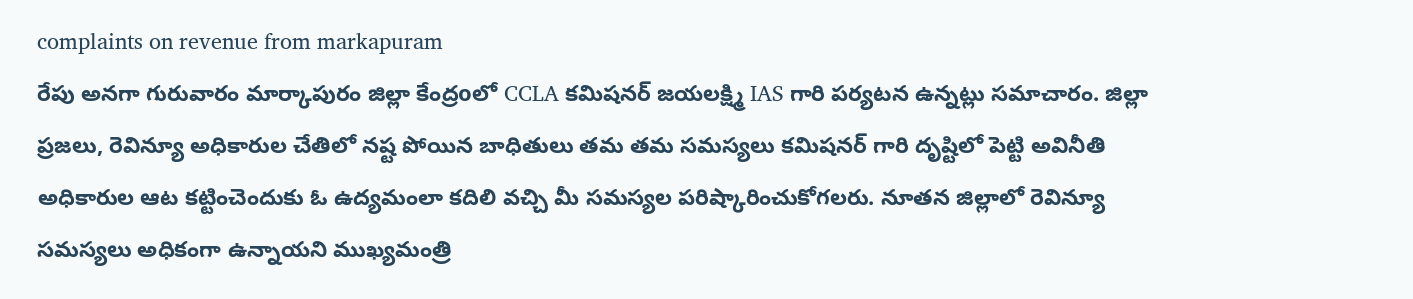complaints on revenue from markapuram
రేపు అనగా గురువారం మార్కాపురం జిల్లా కేంద్రoలో CCLA కమిషనర్ జయలక్ష్మి IAS గారి పర్యటన ఉన్నట్లు సమాచారం. జిల్లా ప్రజలు, రెవిన్యూ అధికారుల చేతిలో నష్ట పోయిన బాధితులు తమ తమ సమస్యలు కమిషనర్ గారి దృష్టిలో పెట్టి అవినీతి అధికారుల ఆట కట్టించెందుకు ఓ ఉద్యమంలా కదిలి వచ్చి మీ సమస్యల పరిష్కారించుకోగలరు. నూతన జిల్లాలో రెవిన్యూ సమస్యలు అధికంగా ఉన్నాయని ముఖ్యమంత్రి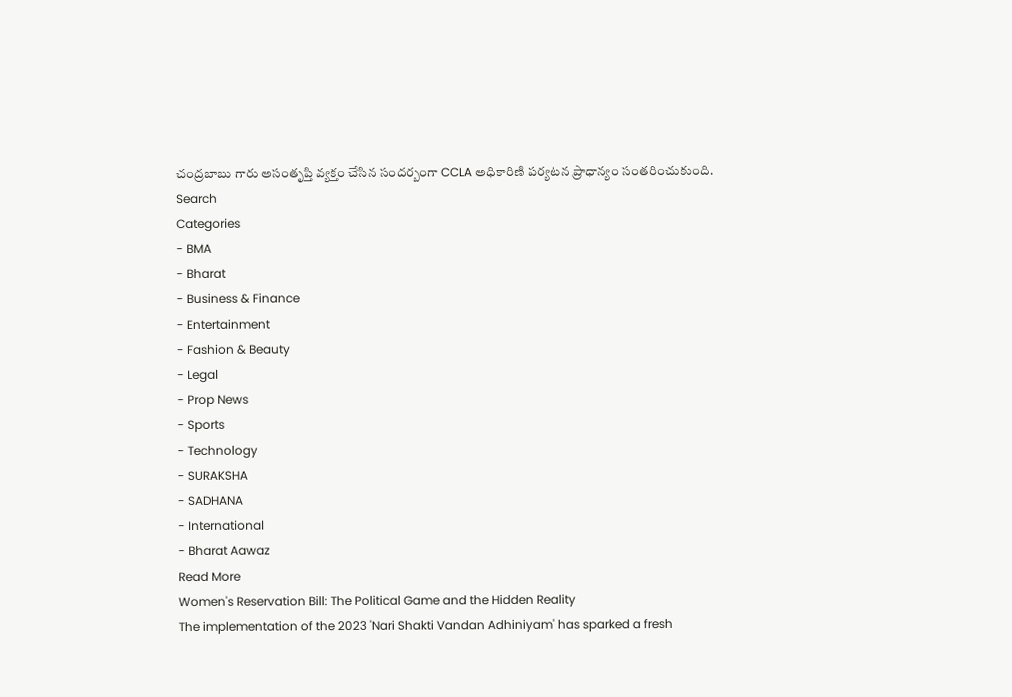చంద్రబాబు గారు అసంతృప్తి వ్యక్తం చేసిన సందర్బంగా CCLA అధికారిణి పర్యటన ప్రాధాన్యం సంతరించుకుంది.
Search
Categories
- BMA
- Bharat
- Business & Finance
- Entertainment
- Fashion & Beauty
- Legal
- Prop News
- Sports
- Technology
- SURAKSHA
- SADHANA
- International
- Bharat Aawaz
Read More
Women's Reservation Bill: The Political Game and the Hidden Reality
The implementation of the 2023 'Nari Shakti Vandan Adhiniyam' has sparked a fresh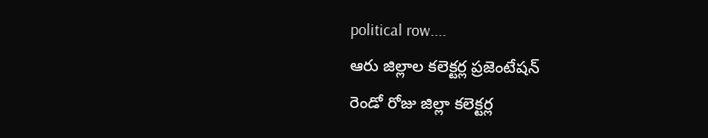political row....
ఆరు జిల్లాల కలెక్టర్ల ప్రజెంటేషన్
రెండో రోజు జిల్లా కలెక్టర్ల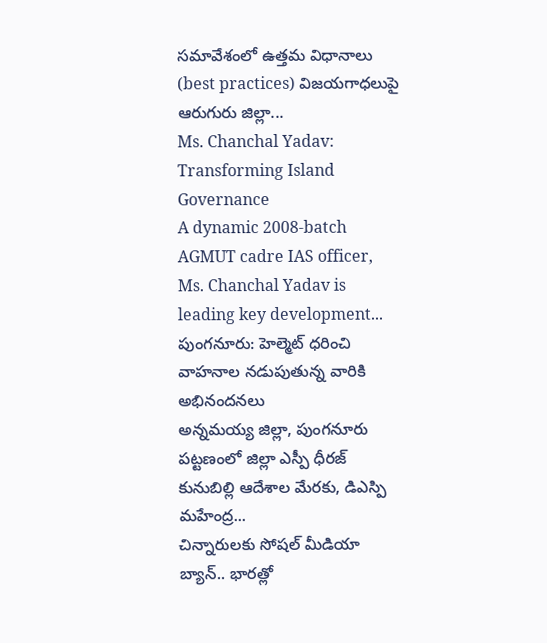సమావేశంలో ఉత్తమ విధానాలు (best practices) విజయగాధలుపై ఆరుగురు జిల్లా...
Ms. Chanchal Yadav: Transforming Island Governance
A dynamic 2008-batch AGMUT cadre IAS officer, Ms. Chanchal Yadav is leading key development...
పుంగనూరు: హెల్మెట్ ధరించి వాహనాల నడుపుతున్న వారికి అభినందనలు
అన్నమయ్య జిల్లా, పుంగనూరు పట్టణంలో జిల్లా ఎస్పీ ధీరజ్ కునుబిల్లి ఆదేశాల మేరకు, డిఎస్పి మహేంద్ర...
చిన్నారులకు సోషల్ మీడియా బ్యాన్.. భారత్లో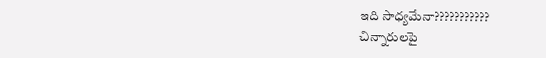ఇది సాధ్యమేనా???????????
చిన్నారులపై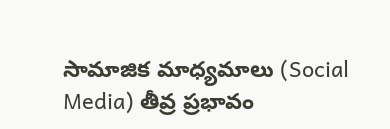సామాజిక మాధ్యమాలు (Social Media) తీవ్ర ప్రభావం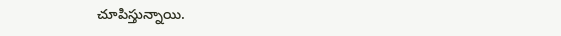చూపిస్తున్నాయి.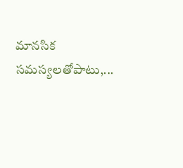మానసిక సమస్యలతోపాటు,...